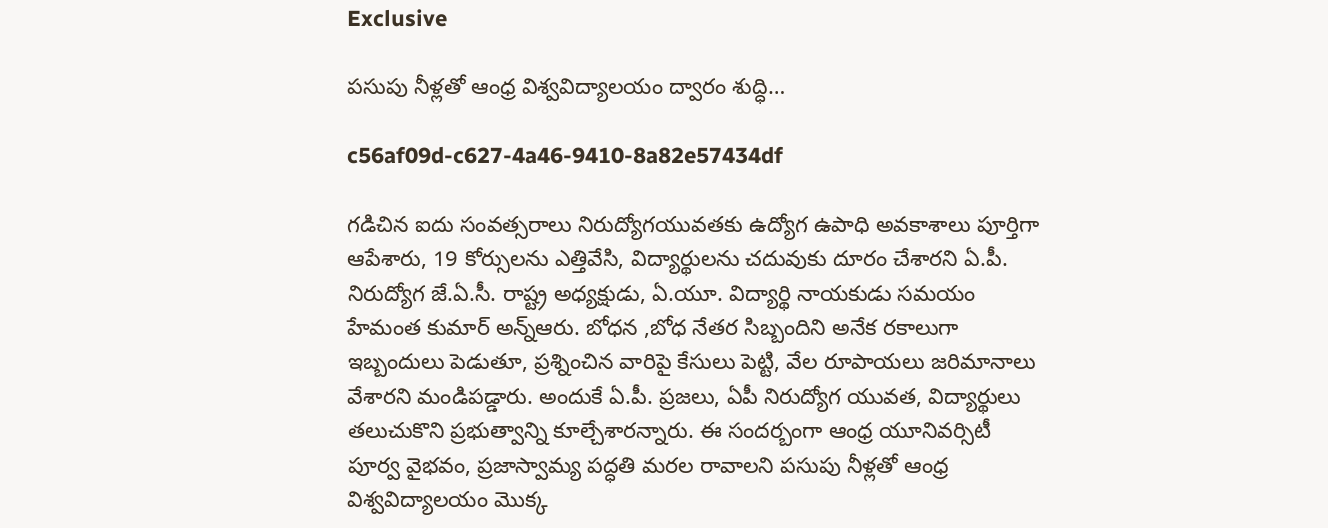Exclusive

పసుపు నీళ్లతో ఆంధ్ర విశ్వవిద్యాలయం ద్వారం శుద్ధి…

c56af09d-c627-4a46-9410-8a82e57434df

గడిచిన ఐదు సంవత్సరాలు నిరుద్యోగయువతకు ఉద్యోగ ఉపాధి అవకాశాలు పూర్తిగా ఆపేశారు, 19 కోర్సులను ఎత్తివేసి, విద్యార్థులను చదువుకు దూరం చేశారని ఏ.పీ. నిరుద్యోగ జే.ఏ.సీ. రాష్ట్ర అధ్యక్షుడు, ఏ.యూ. విద్యార్థి నాయకుడు సమయం హేమంత కుమార్ అన్న్ఆరు. బోధన ,బోధ నేతర సిబ్బందిని అనేక రకాలుగా ఇబ్బందులు పెడుతూ, ప్రశ్నించిన వారిపై కేసులు పెట్టి, వేల రూపాయలు జరిమానాలు వేశారని మండిపడ్డారు. అందుకే ఏ.పీ. ప్రజలు, ఏపీ నిరుద్యోగ యువత, విద్యార్థులు తలుచుకొని ప్రభుత్వాన్ని కూల్చేశారన్నారు. ఈ సందర్బంగా ఆంధ్ర యూనివర్సిటీ పూర్వ వైభవం, ప్రజాస్వామ్య పద్ధతి మరల రావాలని పసుపు నీళ్లతో ఆంధ్ర విశ్వవిద్యాలయం మొక్క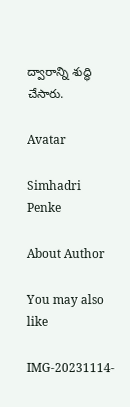ద్వారాన్ని శుద్ధి చేసారు.

Avatar

Simhadri Penke

About Author

You may also like

IMG-20231114-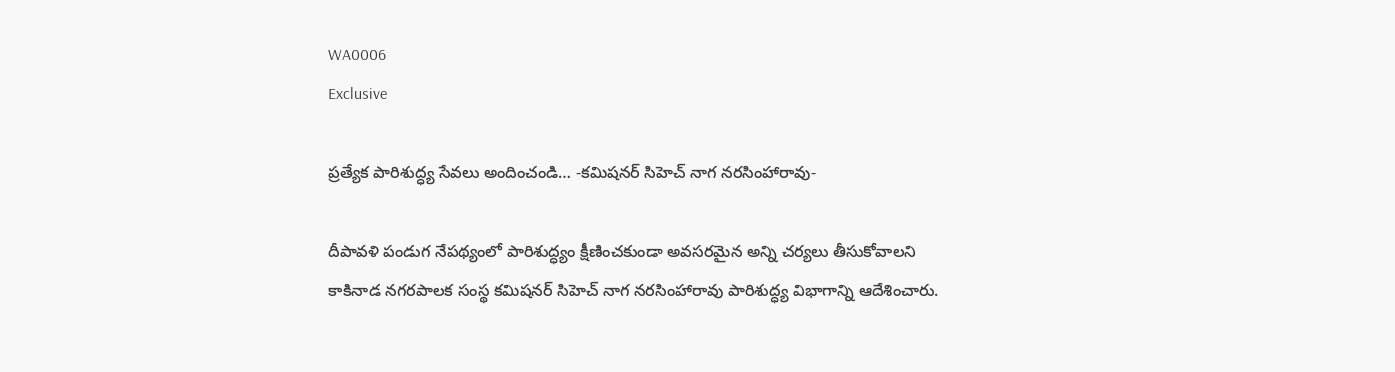WA0006
Exclusive

ప్రత్యేక పారిశుద్ధ్య సేవలు అందించండి… -కమిషనర్ సిహెచ్ నాగ నరసింహారావు-

దీపావళి పండుగ నేపథ్యంలో పారిశుద్ధ్యం క్షీణించకుండా అవసరమైన అన్ని చర్యలు తీసుకోవాలని కాకినాడ నగరపాలక సంస్థ కమిషనర్ సిహెచ్ నాగ నరసింహారావు పారిశుద్ధ్య విభాగాన్ని ఆదేశించారు.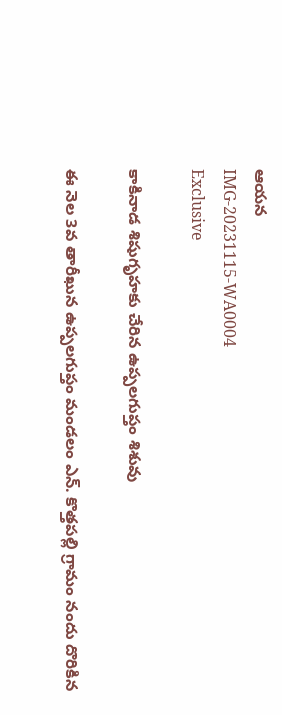ఆయన
IMG-20231115-WA0004
Exclusive

కాకినాడ శిషుగృహకు చేరిన ఉప్పలగుప్తం శిశువు

ఈ నెల 3వ తారీఖున ఉప్పలగుప్తం మండలం ఎన్. కొత్తపల్లి గ్రామం నందు దొరికిన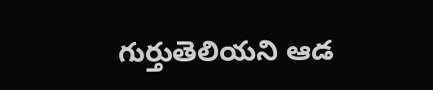గుర్తుతెలియని ఆడ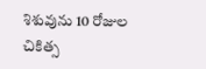శిశువును 10 రోజుల చికిత్స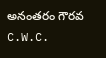అనంతరం గౌరవ C.W.C.